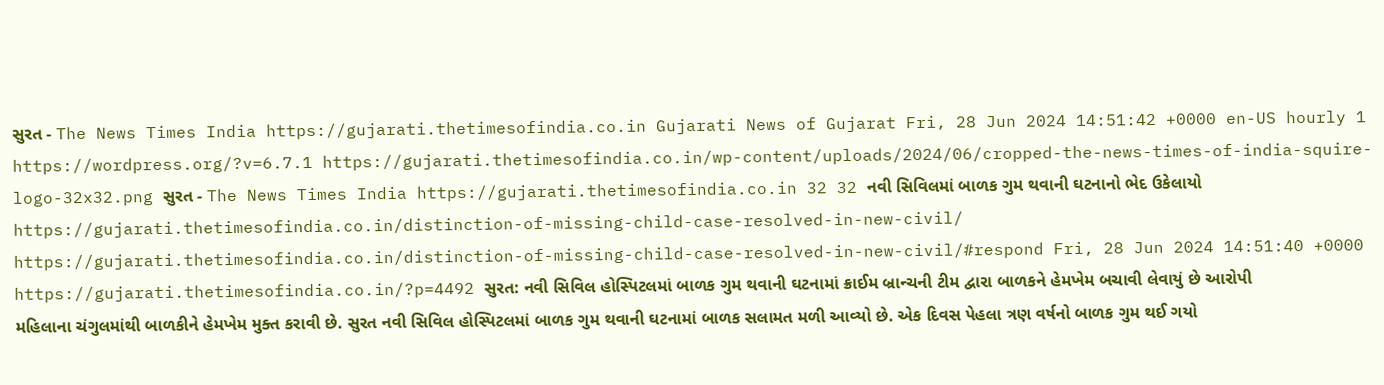સુરત - The News Times India https://gujarati.thetimesofindia.co.in Gujarati News of Gujarat Fri, 28 Jun 2024 14:51:42 +0000 en-US hourly 1 https://wordpress.org/?v=6.7.1 https://gujarati.thetimesofindia.co.in/wp-content/uploads/2024/06/cropped-the-news-times-of-india-squire-logo-32x32.png સુરત - The News Times India https://gujarati.thetimesofindia.co.in 32 32 નવી સિવિલમાં બાળક ગુમ થવાની ઘટનાનો ભેદ ઉકેલાયો https://gujarati.thetimesofindia.co.in/distinction-of-missing-child-case-resolved-in-new-civil/ https://gujarati.thetimesofindia.co.in/distinction-of-missing-child-case-resolved-in-new-civil/#respond Fri, 28 Jun 2024 14:51:40 +0000 https://gujarati.thetimesofindia.co.in/?p=4492 સુરત: નવી સિવિલ હોસ્પિટલમાં બાળક ગુમ થવાની ઘટનામાં ક્રાઈમ બ્રાન્ચની ટીમ દ્વારા બાળકને હેમખેમ બચાવી લેવાયું છે આરોપી મહિલાના ચંગુલમાંથી બાળકીને હેમખેમ મુક્ત કરાવી છે. સુરત નવી સિવિલ હોસ્પિટલમાં બાળક ગુમ થવાની ઘટનામાં બાળક સલામત મળી આવ્યો છે. એક દિવસ પેહલા ત્રણ વર્ષનો બાળક ગુમ થઈ ગયો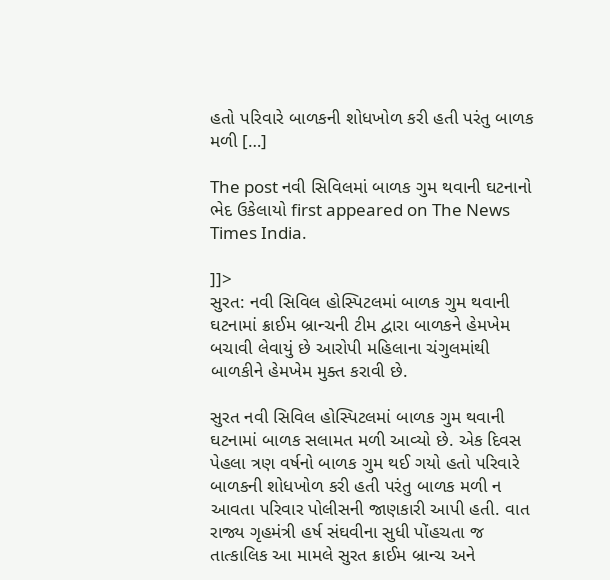હતો પરિવારે બાળકની શોધખોળ કરી હતી પરંતુ બાળક મળી […]

The post નવી સિવિલમાં બાળક ગુમ થવાની ઘટનાનો ભેદ ઉકેલાયો first appeared on The News Times India.

]]>
સુરત: નવી સિવિલ હોસ્પિટલમાં બાળક ગુમ થવાની ઘટનામાં ક્રાઈમ બ્રાન્ચની ટીમ દ્વારા બાળકને હેમખેમ બચાવી લેવાયું છે આરોપી મહિલાના ચંગુલમાંથી બાળકીને હેમખેમ મુક્ત કરાવી છે.

સુરત નવી સિવિલ હોસ્પિટલમાં બાળક ગુમ થવાની ઘટનામાં બાળક સલામત મળી આવ્યો છે. એક દિવસ પેહલા ત્રણ વર્ષનો બાળક ગુમ થઈ ગયો હતો પરિવારે બાળકની શોધખોળ કરી હતી પરંતુ બાળક મળી ન આવતા પરિવાર પોલીસની જાણકારી આપી હતી. વાત રાજ્ય ગૃહમંત્રી હર્ષ સંઘવીના સુધી પોંહચતા જ તાત્કાલિક આ મામલે સુરત ક્રાઈમ બ્રાન્ચ અને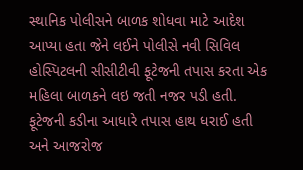સ્થાનિક પોલીસને બાળક શોધવા માટે આદેશ આપ્યા હતા જેને લઈને પોલીસે નવી સિવિલ હોસ્પિટલની સીસીટીવી ફૂટેજની તપાસ કરતા એક મહિલા બાળકને લઇ જતી નજર પડી હતી. ફૂટેજની કડીના આધારે તપાસ હાથ ધરાઈ હતી અને આજરોજ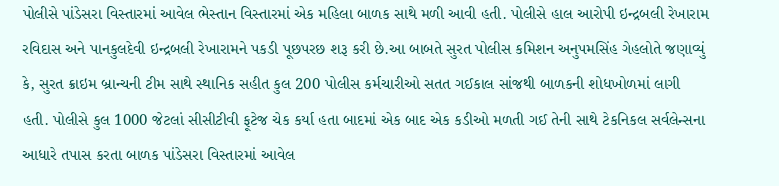પોલીસે પાંડેસરા વિસ્તારમાં આવેલ ભેસ્તાન વિસ્તારમાં એક મહિલા બાળક સાથે મળી આવી હતી. પોલીસે હાલ આરોપી ઇન્દ્રબલી રેખારામ રવિદાસ અને પાનકુલદેવી ઇન્દ્રબલી રેખારામને પકડી પૂછપરછ શરૂ કરી છે.આ બાબતે સુરત પોલીસ કમિશન અનુપમસિંહ ગેહલોતે જણાવ્યું કે, સુરત ક્રાઇમ બ્રાન્ચની ટીમ સાથે સ્થાનિક સહીત કુલ 200 પોલીસ કર્મચારીઓ સતત ગઈકાલ સાંજથી બાળકની શોધખોળમાં લાગી હતી. પોલીસે કુલ 1000 જેટલાં સીસીટીવી ફૂટેજ ચેક કર્યા હતા બાદમાં એક બાદ એક કડીઓ મળતી ગઈ તેની સાથે ટેકનિકલ સર્વલેન્સના આધારે તપાસ કરતા બાળક પાંડેસરા વિસ્તારમાં આવેલ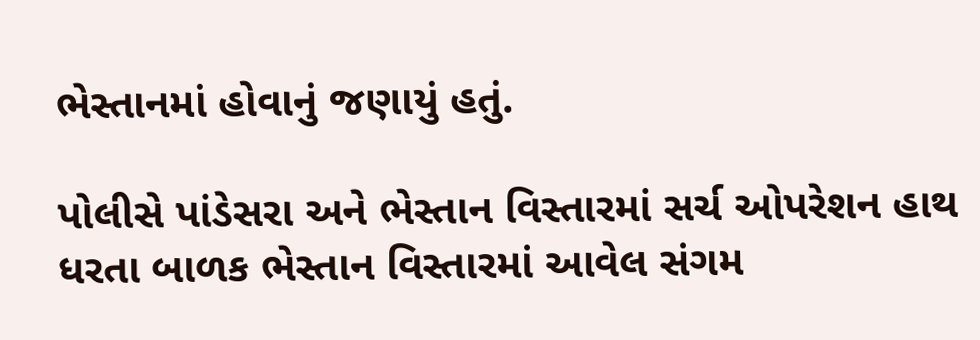ભેસ્તાનમાં હોવાનું જણાયું હતું.

પોલીસે પાંડેસરા અને ભેસ્તાન વિસ્તારમાં સર્ચ ઓપરેશન હાથ ધરતા બાળક ભેસ્તાન વિસ્તારમાં આવેલ સંગમ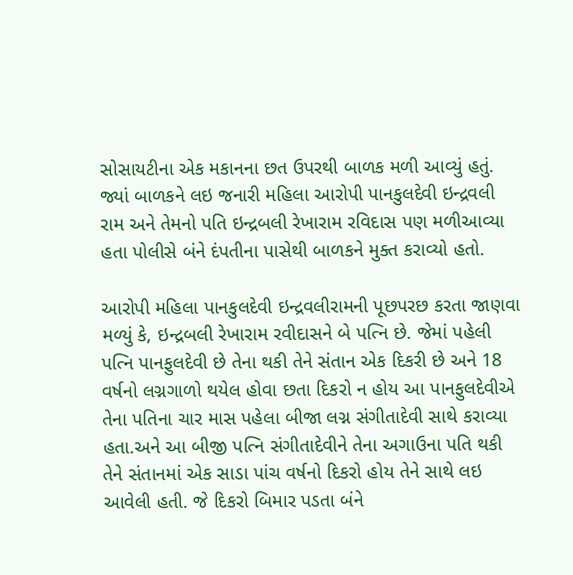સોસાયટીના એક મકાનના છત ઉપરથી બાળક મળી આવ્યું હતું. જ્યાં બાળકને લઇ જનારી મહિલા આરોપી પાનકુલદેવી ઇન્દ્રવલી રામ અને તેમનો પતિ ઇન્દ્રબલી રેખારામ રવિદાસ પણ મળીઆવ્યા હતા પોલીસે બંને દંપતીના પાસેથી બાળકને મુક્ત કરાવ્યો હતો.

આરોપી મહિલા પાનકુલદેવી ઇન્દ્રવલીરામની પૂછપરછ કરતા જાણવા મળ્યું કે, ઇન્દ્રબલી રેખારામ રવીદાસને બે પત્નિ છે. જેમાં પહેલી પત્નિ પાનફુલદેવી છે તેના થકી તેને સંતાન એક દિકરી છે અને 18 વર્ષનો લગ્નગાળો થયેલ હોવા છતા દિકરો ન હોય આ પાનફુલદેવીએ તેના પતિના ચાર માસ પહેલા બીજા લગ્ન સંગીતાદેવી સાથે કરાવ્યા હતા.અને આ બીજી પત્નિ સંગીતાદેવીને તેના અગાઉના પતિ થકી તેને સંતાનમાં એક સાડા પાંચ વર્ષનો દિકરો હોય તેને સાથે લઇ આવેલી હતી. જે દિકરો બિમાર પડતા બંને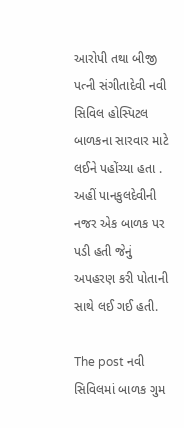આરોપી તથા બીજી પત્ની સંગીતાદેવી નવી સિવિલ હોસ્પિટલ બાળકના સારવાર માટે લઈને પહોંચ્યા હતા . અહીં પાનકુલદેવીની નજર એક બાળક પર પડી હતી જેનું અપહરણ કરી પોતાની સાથે લઈ ગઈ હતી.

The post નવી સિવિલમાં બાળક ગુમ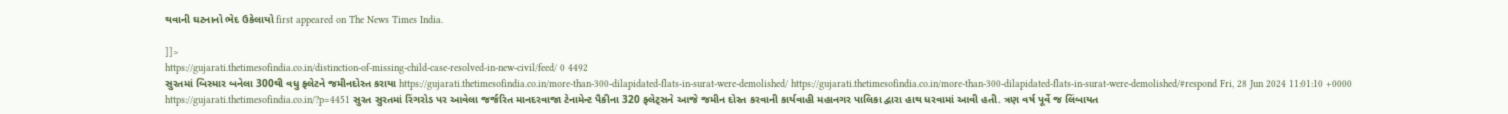થવાની ઘટનાનો ભેદ ઉકેલાયો first appeared on The News Times India.

]]>
https://gujarati.thetimesofindia.co.in/distinction-of-missing-child-case-resolved-in-new-civil/feed/ 0 4492
સુરતમાં બિસ્માર બનેલા 300થી વધુ ફ્લેટને જમીનદોસ્ત કરાયા https://gujarati.thetimesofindia.co.in/more-than-300-dilapidated-flats-in-surat-were-demolished/ https://gujarati.thetimesofindia.co.in/more-than-300-dilapidated-flats-in-surat-were-demolished/#respond Fri, 28 Jun 2024 11:01:10 +0000 https://gujarati.thetimesofindia.co.in/?p=4451 સુરત સુરતમાં રિંગરોડ પર આવેલા જર્જરિત માનદરવાજા ટેનામેન્ટ પૈકીના 320 ફ્લેટ્સને આજે જમીન દોસ્ત કરવાની કાર્યવાહી મહાનગર પાલિકા દ્વારા હાથ ધરવામાં આવી હતી. ત્રણ વર્ષ પૂર્વે જ લિંબાયત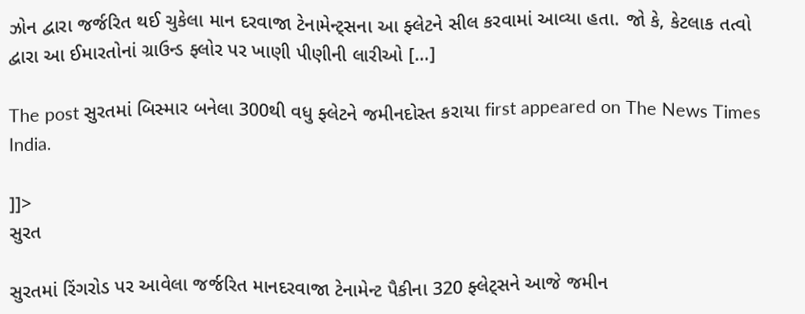ઝોન દ્વારા જર્જરિત થઈ ચુકેલા માન દરવાજા ટેનામેન્ટ્સના આ ફ્લેટને સીલ કરવામાં આવ્યા હતા. જો કે, કેટલાક તત્વો દ્વારા આ ઈમારતોનાં ગ્રાઉન્ડ ફ્લોર પર ખાણી પીણીની લારીઓ […]

The post સુરતમાં બિસ્માર બનેલા 300થી વધુ ફ્લેટને જમીનદોસ્ત કરાયા first appeared on The News Times India.

]]>
સુરત

સુરતમાં રિંગરોડ પર આવેલા જર્જરિત માનદરવાજા ટેનામેન્ટ પૈકીના 320 ફ્લેટ્સને આજે જમીન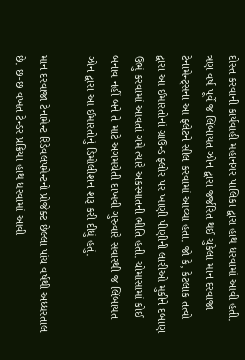દોસ્ત કરવાની કાર્યવાહી મહાનગર પાલિકા દ્વારા હાથ ધરવામાં આવી હતી. ત્રણ વર્ષ પૂર્વે જ લિંબાયત ઝોન દ્વારા જર્જરિત થઈ ચુકેલા માન દરવાજા ટેનામેન્ટ્સના આ ફ્લેટને સીલ કરવામાં આવ્યા હતા. જો કે, કેટલાક તત્વો દ્વારા આ ઈમારતોનાં ગ્રાઉન્ડ ફ્લોર પર ખાણી પીણીની લારીઓ મુકીને દબાણ ઉભું કરવામાં આવતાં ગમે ત્યારે અકસ્માતની ભીતિ હતી. ચોમાસામાં કોઈ બનાવ નહીં બને તે માટે અગમચેતી દાખવી ગુરુવારે સવારથી જ લિંબાયત ઝોન દ્વારા આ ઈમારતોનું ડિમોલીશન શરૂ કરી દીધું હતું.

માન દરવાજા ટેનામેન્ટ રિડેવલપમેન્ટનો પ્રોજેક્ટ છેલ્લા પાંચ વર્ષથી અધ્ધરતાલ છે. છ-છ વખત ટેન્ડર પ્રક્રિયા હાથ ધરવામાં આવી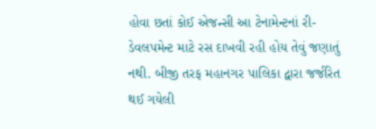હોવા છતાં કોઈ એજન્સી આ ટેનામેન્ટનાં રી-ડેવલપમેન્ટ માટે રસ દાખવી રહી હોય તેવું જણાતું નથી. બીજી તરફ મહાનગર પાલિકા દ્વારા જર્જરિત થઈ ગયેલી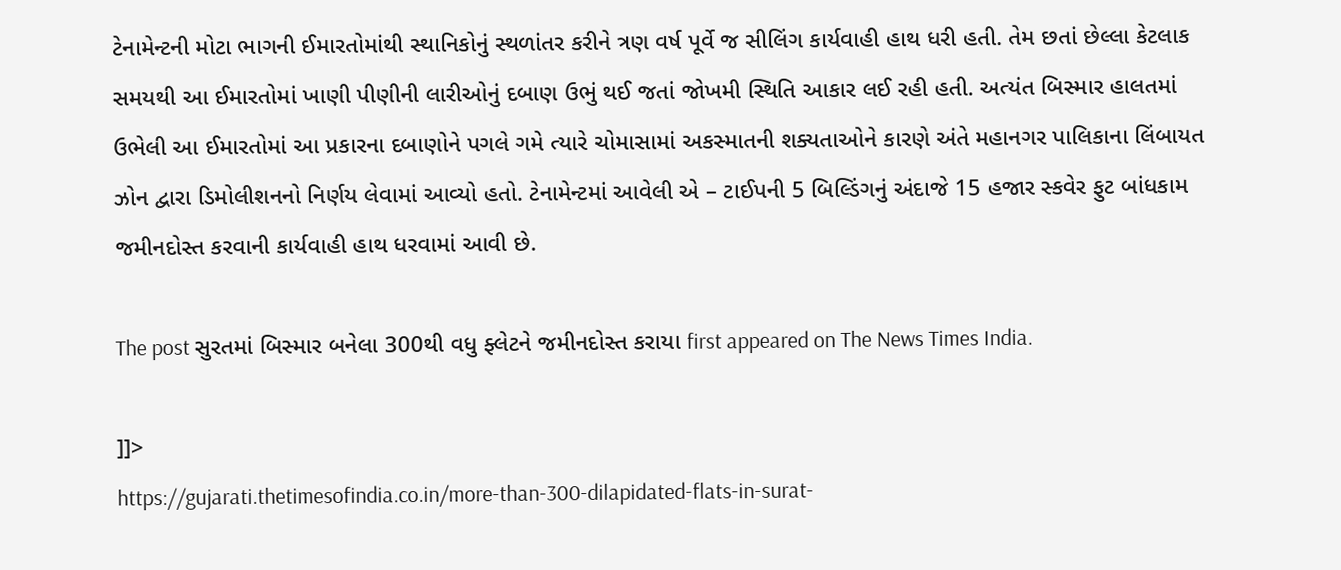ટેનામેન્ટની મોટા ભાગની ઈમારતોમાંથી સ્થાનિકોનું સ્થળાંતર કરીને ત્રણ વર્ષ પૂર્વે જ સીલિંગ કાર્યવાહી હાથ ધરી હતી. તેમ છતાં છેલ્લા કેટલાક સમયથી આ ઈમારતોમાં ખાણી પીણીની લારીઓનું દબાણ ઉભું થઈ જતાં જોખમી સ્થિતિ આકાર લઈ રહી હતી. અત્યંત બિસ્માર હાલતમાં ઉભેલી આ ઈમારતોમાં આ પ્રકારના દબાણોને પગલે ગમે ત્યારે ચોમાસામાં અકસ્માતની શક્યતાઓને કારણે અંતે મહાનગર પાલિકાના લિંબાયત ઝોન દ્વારા ડિમોલીશનનો નિર્ણય લેવામાં આવ્યો હતો. ટેનામેન્ટમાં આવેલી એ – ટાઈપની 5 બિલ્ડિંગનું અંદાજે 15 હજાર સ્કવેર ફુટ બાંધકામ જમીનદોસ્ત કરવાની કાર્યવાહી હાથ ધરવામાં આવી છે.

The post સુરતમાં બિસ્માર બનેલા 300થી વધુ ફ્લેટને જમીનદોસ્ત કરાયા first appeared on The News Times India.

]]>
https://gujarati.thetimesofindia.co.in/more-than-300-dilapidated-flats-in-surat-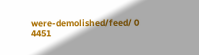were-demolished/feed/ 0 4451